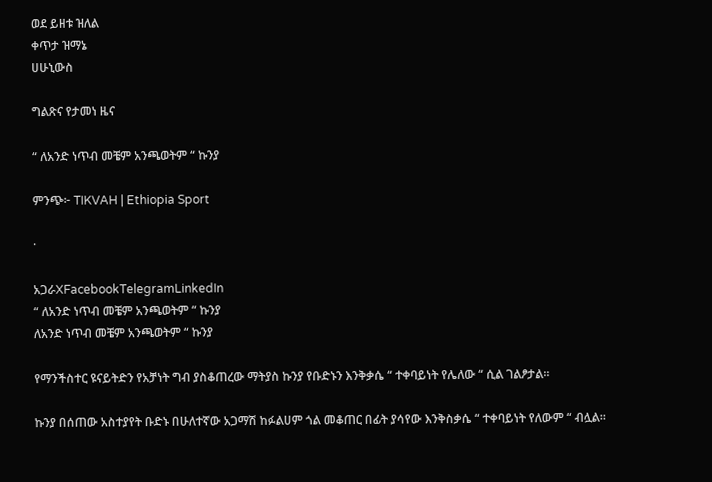ወደ ይዘቱ ዝለል
ቀጥታ ዝማኔ
ሀሁኒውስ

ግልጽና የታመነ ዜና

“ ለአንድ ነጥብ መቼም አንጫወትም “ ኩንያ

ምንጭ፦ TIKVAH | Ethiopia Sport

·

አጋራXFacebookTelegramLinkedIn
“ ለአንድ ነጥብ መቼም አንጫወትም “ ኩንያ
ለአንድ ነጥብ መቼም አንጫወትም “ ኩንያ

የማንችስተር ዩናይትድን የአቻነት ግብ ያስቆጠረው ማትያስ ኩንያ የቡድኑን እንቅቃሴ “ ተቀባይነት የሌለው “ ሲል ገልፆታል።

ኩንያ በሰጠው አስተያየት ቡድኑ በሁለተኛው አጋማሽ ከፉልሀም ጎል መቆጠር በፊት ያሳየው እንቅስቃሴ “ ተቀባይነት የለውም “ ብሏል።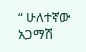“ ሁለተኛው አጋማሽ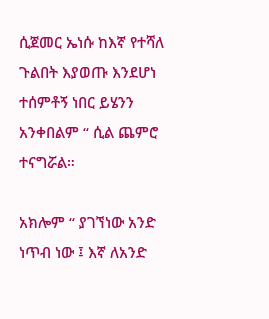ሲጀመር ኤነሱ ከእኛ የተሻለ ጉልበት እያወጡ እንደሆነ ተሰምቶኝ ነበር ይሄንን አንቀበልም “ ሲል ጨምሮ ተናግሯል።

አክሎም “ ያገኘነው አንድ ነጥብ ነው ፤ እኛ ለአንድ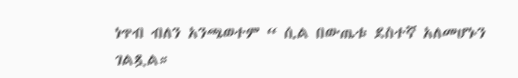ነጥብ ብለን አንጫወተም “ ሲል በውጤቱ ደስተኛ አለመሆኑን ገልጿል።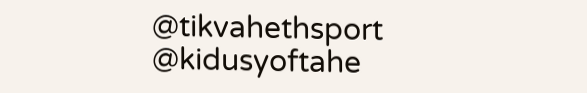@tikvahethsport     @kidusyoftahe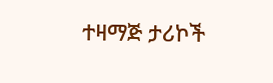ተዛማጅ ታሪኮች